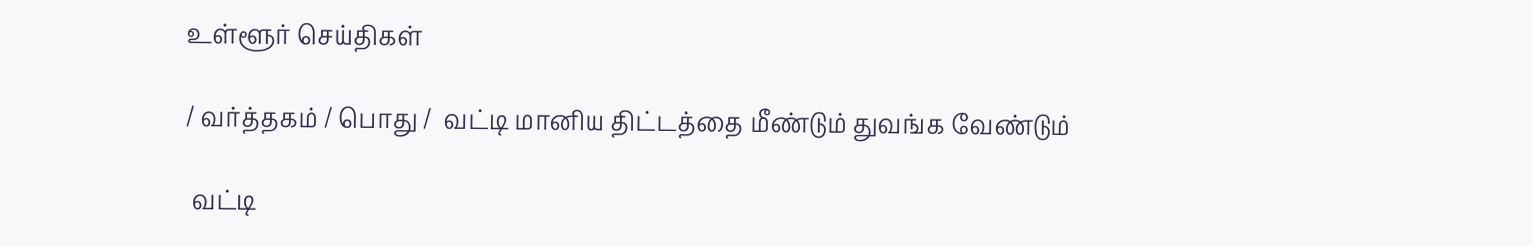உள்ளூர் செய்திகள்

/ வர்த்தகம் / பொது /  வட்டி மானிய திட்டத்தை மீண்டும் துவங்க வேண்டும்

 வட்டி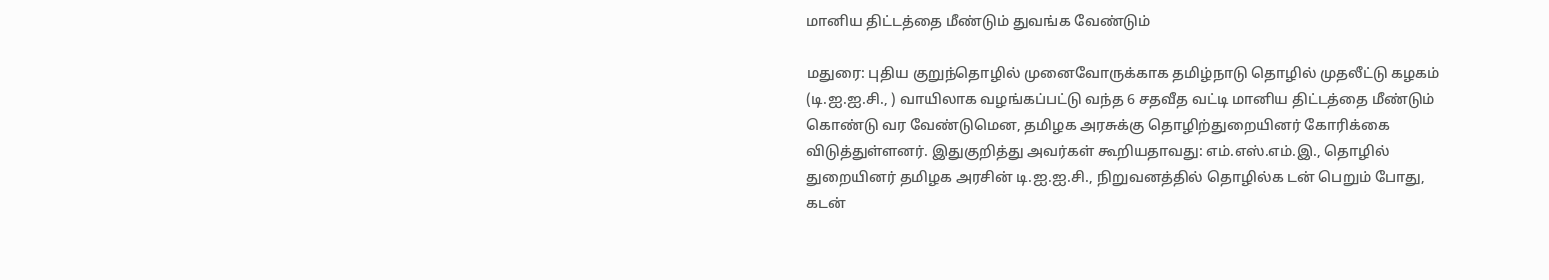மானிய திட்டத்தை மீண்டும் துவங்க வேண்டும்

மதுரை: புதிய குறுந்தொழில் முனைவோருக்காக தமிழ்நாடு தொழில் முதலீட்டு கழகம் (டி.ஐ.ஐ.சி., ) வாயிலாக வழங்கப்பட்டு வந்த 6 சதவீத வட்டி மானிய திட்டத்தை மீண்டும் கொண்டு வர வேண்டுமென, தமிழக அரசுக்கு தொழிற்துறையினர் கோரிக்கை விடுத்துள்ளனர். இதுகுறித்து அவர்கள் கூறியதாவது: எம்.எஸ்.எம்.இ., தொழில் துறையினர் தமிழக அரசின் டி.ஐ.ஐ.சி., நிறுவனத்தில் தொழில்க டன் பெறும் போது, கடன்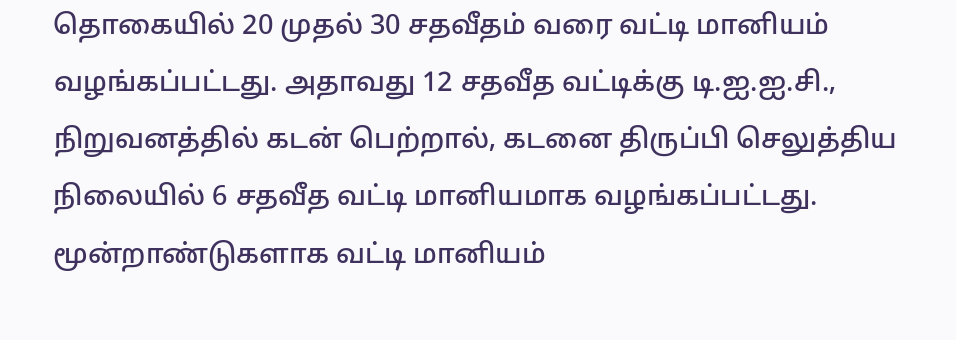தொகையில் 20 முதல் 30 சதவீதம் வரை வட்டி மானியம் வழங்கப்பட்டது. அதாவது 12 சதவீத வட்டிக்கு டி.ஐ.ஐ.சி., நிறுவனத்தில் கடன் பெற்றால், கடனை திருப்பி செலுத்திய நிலையில் 6 சதவீத வட்டி மானியமாக வழங்கப்பட்டது. மூன்றாண்டுகளாக வட்டி மானியம்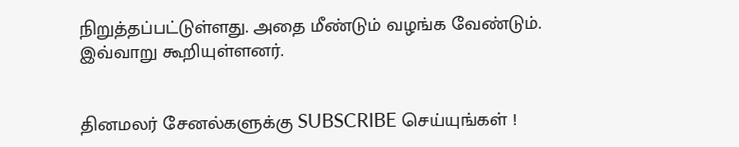நிறுத்தப்பட்டுள்ளது. அதை மீண்டும் வழங்க வேண்டும். இவ்வாறு கூறியுள்ளனர்.


தினமலர் சேனல்களுக்கு SUBSCRIBE செய்யுங்கள் !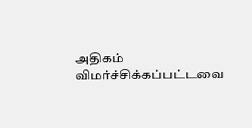அதிகம் விமர்ச்சிக்கப்பட்டவை